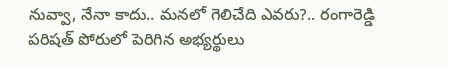నువ్వా, నేనా కాదు.. మనలో గెలిచేది ఎవరు?.. రంగారెడ్డి పరిషత్ పోరులో పెరిగిన అభ్యర్థులు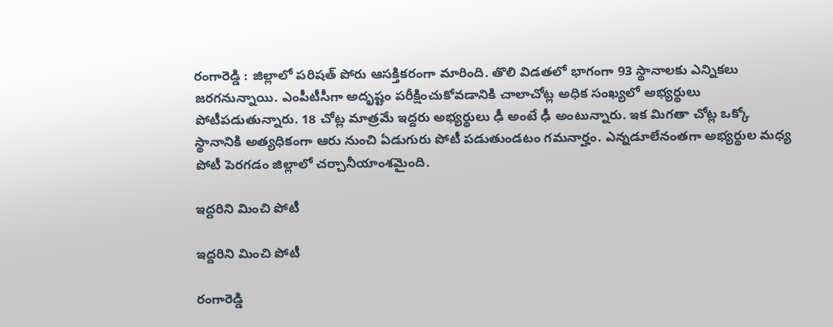రంగారెడ్డి : జిల్లాలో పరిషత్ పోరు ఆసక్తికరంగా మారింది. తొలి విడతలో భాగంగా 93 స్థానాలకు ఎన్నికలు జరగనున్నాయి. ఎంపీటీసీగా అదృష్టం పరీక్షించుకోవడానికి చాలాచోట్ల అధిక సంఖ్యలో అభ్యర్థులు పోటీపడుతున్నారు. 18 చోట్ల మాత్రమే ఇద్దరు అభ్యర్థులు ఢీ అంటే ఢీ అంటున్నారు. ఇక మిగతా చోట్ల ఒక్కో స్థానానికి అత్యధికంగా ఆరు నుంచి ఏడుగురు పోటీ పడుతుండటం గమనార్హం. ఎన్నడూలేనంతగా అభ్యర్థుల మధ్య పోటీ పెరగడం జిల్లాలో చర్చానీయాంశమైంది.

ఇద్దరిని మించి పోటీ

ఇద్దరిని మించి పోటీ

రంగారెడ్డి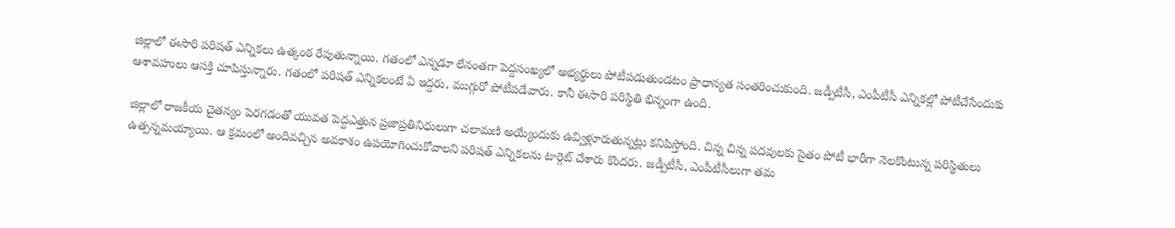జిల్లాలో ఈసారి పరిషత్ ఎన్నికలు ఉత్కంఠ రేపుతున్నాయి. గతంలో ఎన్నడూ లేనంతగా పెద్దసంఖ్యలో అభ్యర్థులు పోటీపడుతుండటం ప్రాధాన్యత సంతరించుకుంది. జడ్పీటీసీ, ఎంపీటీసీ ఎన్నికల్లో పోటీచేసేందుకు ఆశావహులు ఆసక్తి చూపిస్తున్నారు. గతంలో పరిషత్ ఎన్నికలంటే ఏ ఇద్దరు, ముగ్గురో పోటీపడేవారు. కానీ ఈసారి పరిస్థితి భిన్నంగా ఉంది.

జిల్లాలో రాజకీయ చైతన్యం పెరగడంతో యువత పెద్దఎత్తున ప్రజాప్రతినిధులుగా చలామణి అయ్యేందుకు ఉవ్విళ్లూరుతున్నట్లు కనిపిస్తోంది. చిన్న చిన్న పదవులకు సైతం పోటీ భారీగా నెలకొంటున్న పరిస్థితులు ఉత్పన్నమయ్యాయి. ఆ క్రమంలో అందివచ్చిన అవకాశం ఉపయోగించుకోవాలని పరిషత్ ఎన్నికలను టార్గెట్ చేశారు కొందరు. జడ్పీటీసీ, ఎంపీటీసీలుగా తమ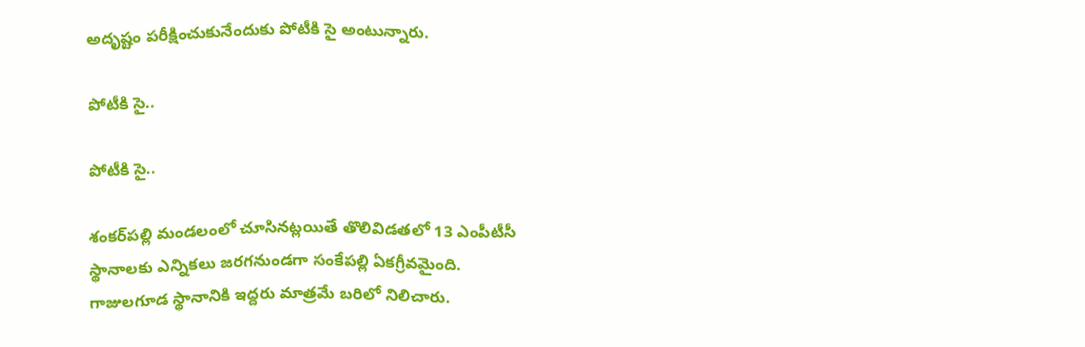అదృష్టం పరీక్షించుకునేందుకు పోటీకి సై అంటున్నారు.

పోటీకి సై..

పోటీకి సై..

శంకర్‌పల్లి మండలంలో చూసినట్లయితే తొలివిడతలో 13 ఎంపీటీసీ స్థానాలకు ఎన్నికలు జరగనుండగా సంకేపల్లి ఏకగ్రీవమైంది. గాజులగూడ స్థానానికి ఇద్దరు మాత్రమే బరిలో నిలిచారు.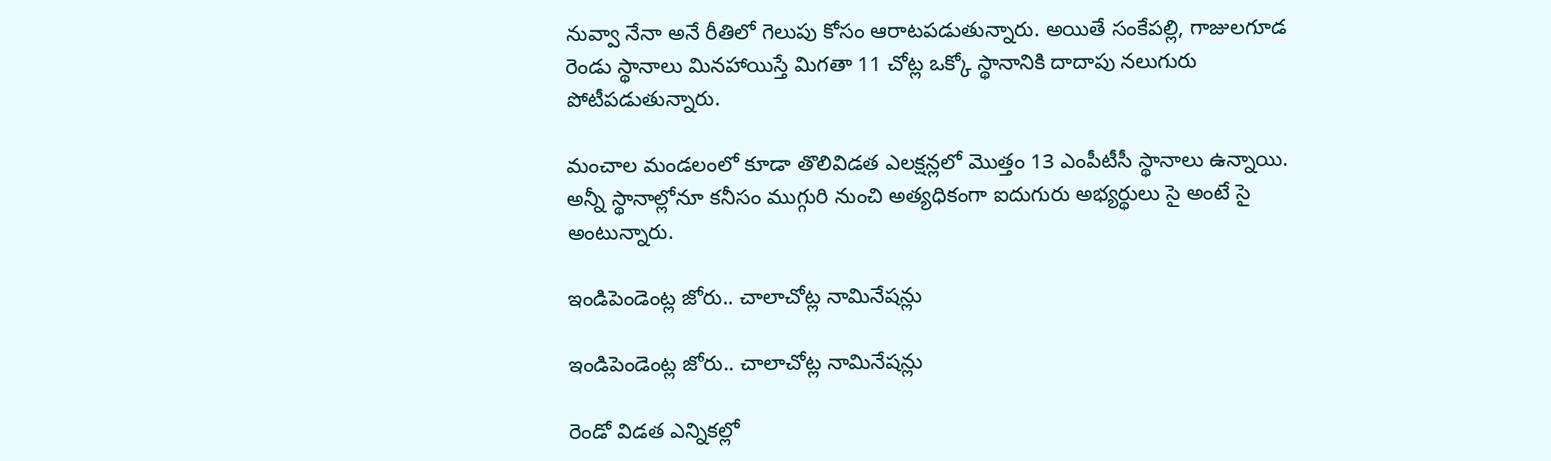నువ్వా నేనా అనే రీతిలో గెలుపు కోసం ఆరాటపడుతున్నారు. అయితే సంకేపల్లి, గాజులగూడ రెండు స్థానాలు మినహాయిస్తే మిగతా 11 చోట్ల ఒక్కో స్థానానికి దాదాపు నలుగురు పోటీపడుతున్నారు.

మంచాల మండలంలో కూడా తొలివిడత ఎలక్షన్లలో మొత్తం 13 ఎంపీటీసీ స్థానాలు ఉన్నాయి. అన్నీ స్థానాల్లోనూ కనీసం ముగ్గురి నుంచి అత్యధికంగా ఐదుగురు అభ్యర్థులు సై అంటే సై అంటున్నారు.

ఇండిపెండెంట్ల జోరు.. చాలాచోట్ల నామినేషన్లు

ఇండిపెండెంట్ల జోరు.. చాలాచోట్ల నామినేషన్లు

రెండో విడత ఎన్నికల్లో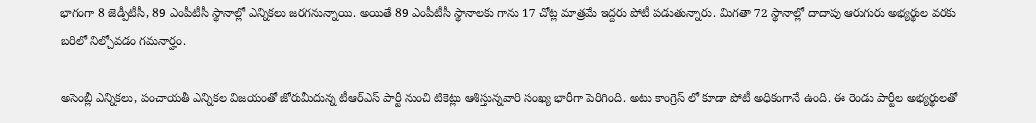భాగంగా 8 జెడ్పీటీసీ, 89 ఎంపీటీసీ స్థానాల్లో ఎన్నికలు జరగనున్నాయి. అయితే 89 ఎంపీటీసీ స్థానాలకు గాను 17 చోట్ల మాత్రమే ఇద్దరు పోటీ పడుతున్నారు. మిగతా 72 స్థానాల్లో దాదాపు ఆరుగురు అభ్యర్థుల వరకు బరిలో నిల్చోవడం గమనార్హం.

అసెంబ్లీ ఎన్నికలు, పంచాయతీ ఎన్నికల విజయంతో జోరుమీదున్న టీఆర్ఎస్ పార్టీ నుంచి టికెట్లు ఆశిస్తున్నవారి సంఖ్య భారీగా పెరిగింది. అటు కాంగ్రెస్ లో కూడా పోటీ అధికంగానే ఉంది. ఈ రెండు పార్టీల అభ్యర్థులతో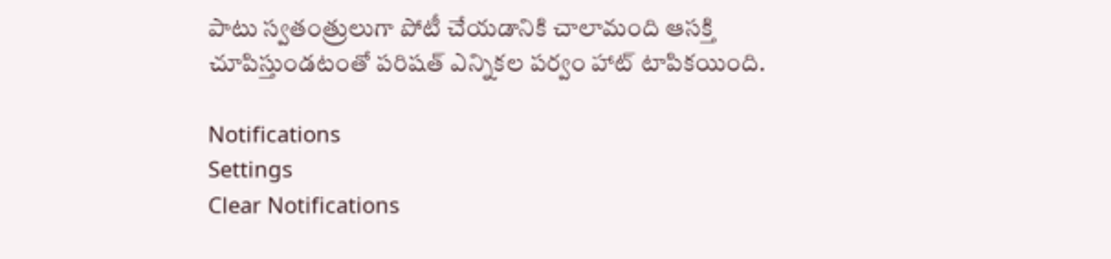పాటు స్వతంత్రులుగా పోటీ చేయడానికి చాలామంది ఆసక్తి చూపిస్తుండటంతో పరిషత్ ఎన్నికల పర్వం హాట్ టాపికయింది.

Notifications
Settings
Clear Notifications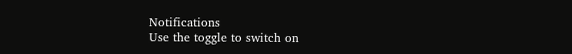Notifications
Use the toggle to switch on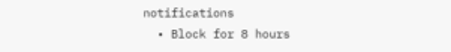notifications
  • Block for 8 hours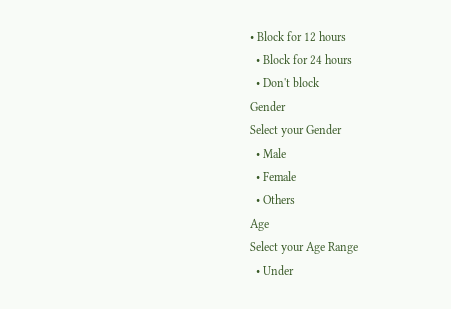• Block for 12 hours
  • Block for 24 hours
  • Don't block
Gender
Select your Gender
  • Male
  • Female
  • Others
Age
Select your Age Range
  • Under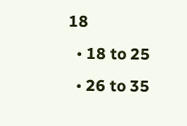18
  • 18 to 25
  • 26 to 35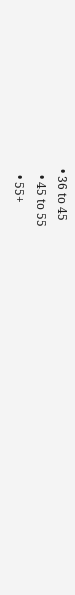• 36 to 45
  • 45 to 55
  • 55+